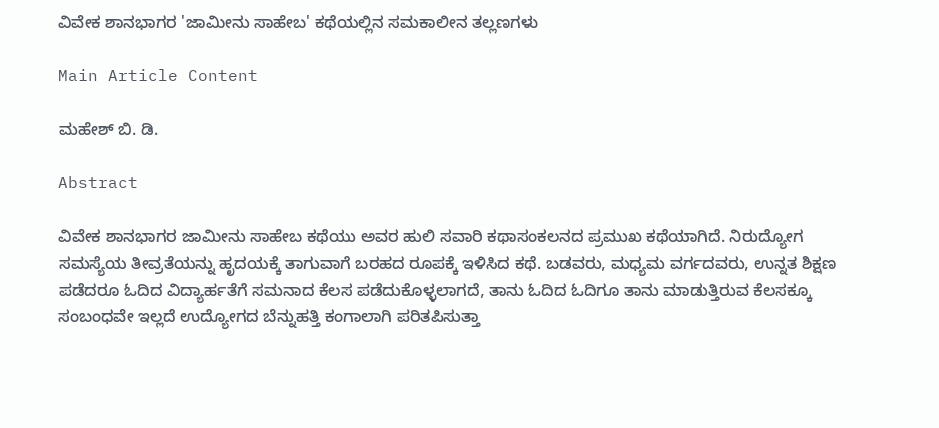ವಿವೇಕ ಶಾನಭಾಗರ 'ಜಾಮೀನು ಸಾಹೇಬ' ಕಥೆಯಲ್ಲಿನ ಸಮಕಾಲೀನ ತಲ್ಲಣಗಳು

Main Article Content

ಮಹೇಶ್ ಬಿ. ಡಿ.

Abstract

ವಿವೇಕ ಶಾನಭಾಗರ ಜಾಮೀನು ಸಾಹೇಬ ಕಥೆಯು ಅವರ ಹುಲಿ ಸವಾರಿ ಕಥಾಸಂಕಲನದ ಪ್ರಮುಖ ಕಥೆಯಾಗಿದೆ. ನಿರುದ್ಯೋಗ ಸಮಸ್ಯೆಯ ತೀವ್ರತೆಯನ್ನು ಹೃದಯಕ್ಕೆ ತಾಗುವಾಗೆ ಬರಹದ ರೂಪಕ್ಕೆ ಇಳಿಸಿದ ಕಥೆ. ಬಡವರು, ಮಧ್ಯಮ ವರ್ಗದವರು, ಉನ್ನತ ಶಿಕ್ಷಣ ಪಡೆದರೂ ಓದಿದ ವಿದ್ಯಾರ್ಹತೆಗೆ ಸಮನಾದ ಕೆಲಸ ಪಡೆದುಕೊಳ್ಳಲಾಗದೆ, ತಾನು ಓದಿದ ಓದಿಗೂ ತಾನು ಮಾಡುತ್ತಿರುವ ಕೆಲಸಕ್ಕೂ ಸಂಬಂಧವೇ ಇಲ್ಲದೆ ಉದ್ಯೋಗದ ಬೆನ್ನುಹತ್ತಿ ಕಂಗಾಲಾಗಿ ಪರಿತಪಿಸುತ್ತಾ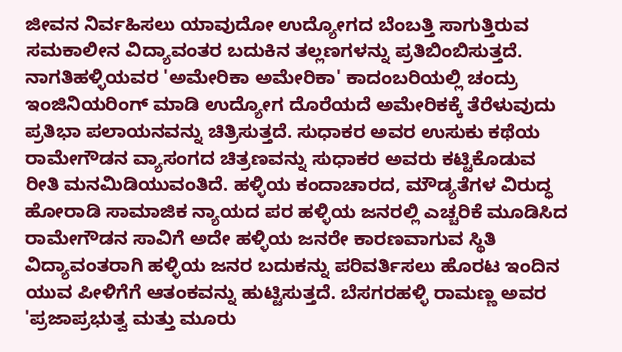ಜೀವನ ನಿರ್ವಹಿಸಲು ಯಾವುದೋ ಉದ್ಯೋಗದ ಬೆಂಬತ್ತಿ ಸಾಗುತ್ತಿರುವ ಸಮಕಾಲೀನ ವಿದ್ಯಾವಂತರ ಬದುಕಿನ ತಲ್ಲಣಗಳನ್ನು ಪ್ರತಿಬಿಂಬಿಸುತ್ತದೆ. ನಾಗತಿಹಳ್ಳಿಯವರ 'ಅಮೇರಿಕಾ ಅಮೇರಿಕಾ' ಕಾದಂಬರಿಯಲ್ಲಿ ಚಂದ್ರು ಇಂಜಿನಿಯರಿಂಗ್ ಮಾಡಿ ಉದ್ಯೋಗ ದೊರೆಯದೆ ಅಮೇರಿಕಕ್ಕೆ ತೆರೆಳುವುದು ಪ್ರತಿಭಾ ಪಲಾಯನವನ್ನು ಚಿತ್ರಿಸುತ್ತದೆ. ಸುಧಾಕರ ಅವರ ಉಸುಕು ಕಥೆಯ ರಾಮೇಗೌಡನ ವ್ಯಾಸಂಗದ ಚಿತ್ರಣವನ್ನು ಸುಧಾಕರ ಅವರು ಕಟ್ಟಿಕೊಡುವ ರೀತಿ ಮನಮಿಡಿಯುವಂತಿದೆ. ಹಳ್ಳಿಯ ಕಂದಾಚಾರದ, ಮೌಡ್ಯತೆಗಳ ವಿರುದ್ಧ ಹೋರಾಡಿ ಸಾಮಾಜಿಕ ನ್ಯಾಯದ ಪರ ಹಳ್ಳಿಯ ಜನರಲ್ಲಿ ಎಚ್ಚರಿಕೆ ಮೂಡಿಸಿದ ರಾಮೇಗೌಡನ ಸಾವಿಗೆ ಅದೇ ಹಳ್ಳಿಯ ಜನರೇ ಕಾರಣವಾಗುವ ಸ್ಥಿತಿ ವಿದ್ಯಾವಂತರಾಗಿ ಹಳ್ಳಿಯ ಜನರ ಬದುಕನ್ನು ಪರಿವರ್ತಿಸಲು ಹೊರಟ ಇಂದಿನ ಯುವ ಪೀಳಿಗೆಗೆ ಆತಂಕವನ್ನು ಹುಟ್ಟಿಸುತ್ತದೆ. ಬೆಸಗರಹಳ್ಳಿ ರಾಮಣ್ಣ ಅವರ 'ಪ್ರಜಾಪ್ರಭುತ್ವ ಮತ್ತು ಮೂರು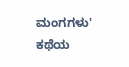ಮಂಗಗಳು' ಕಥೆಯ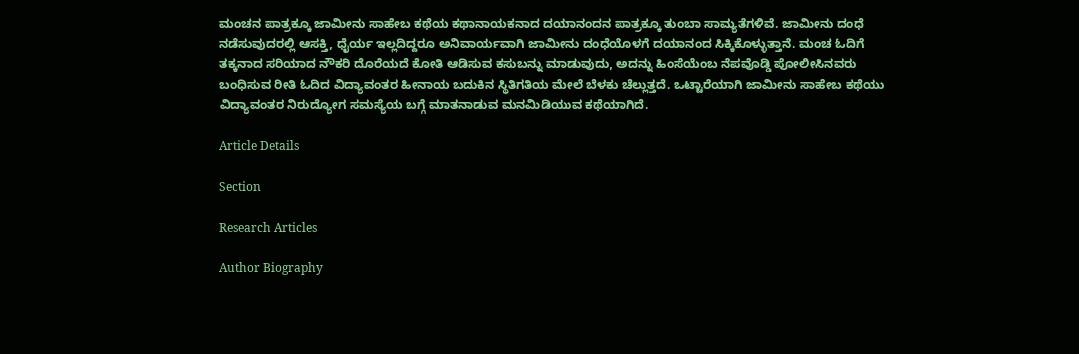ಮಂಚನ ಪಾತ್ರಕ್ಕೂ ಜಾಮೀನು ಸಾಹೇಬ ಕಥೆಯ ಕಥಾನಾಯಕನಾದ ದಯಾನಂದನ ಪಾತ್ರಕ್ಕೂ ತುಂಬಾ ಸಾಮ್ಯತೆಗಳಿವೆ. ಜಾಮೀನು ದಂಧೆ ನಡೆಸುವುದರಲ್ಲಿ ಆಸಕ್ತಿ, ಧೈರ್ಯ ಇಲ್ಲದಿದ್ದರೂ ಅನಿವಾರ್ಯವಾಗಿ ಜಾಮೀನು ದಂಧೆಯೊಳಗೆ ದಯಾನಂದ ಸಿಕ್ಕಿಕೊಳ್ಳುತ್ತಾನೆ. ಮಂಚ ಓದಿಗೆ ತಕ್ಕನಾದ ಸರಿಯಾದ ನೌಕರಿ ದೊರೆಯದೆ ಕೋತಿ ಆಡಿಸುವ ಕಸುಬನ್ನು ಮಾಡುವುದು, ಅದನ್ನು ಹಿಂಸೆಯೆಂಬ ನೆಪವೊಡ್ಡಿ ಪೋಲೀಸಿನವರು ಬಂಧಿಸುವ ರೀತಿ ಓದಿದ ವಿದ್ಯಾವಂತರ ಹೀನಾಯ ಬದುಕಿನ ಸ್ಥಿತಿಗತಿಯ ಮೇಲೆ ಬೆಳಕು ಚೆಲ್ಲುತ್ತದೆ. ಒಟ್ಟಾರೆಯಾಗಿ ಜಾಮೀನು ಸಾಹೇಬ ಕಥೆಯು ವಿದ್ಯಾವಂತರ ನಿರುದ್ಯೋಗ ಸಮಸ್ಯೆಯ ಬಗ್ಗೆ ಮಾತನಾಡುವ ಮನಮಿಡಿಯುವ ಕಥೆಯಾಗಿದೆ.

Article Details

Section

Research Articles

Author Biography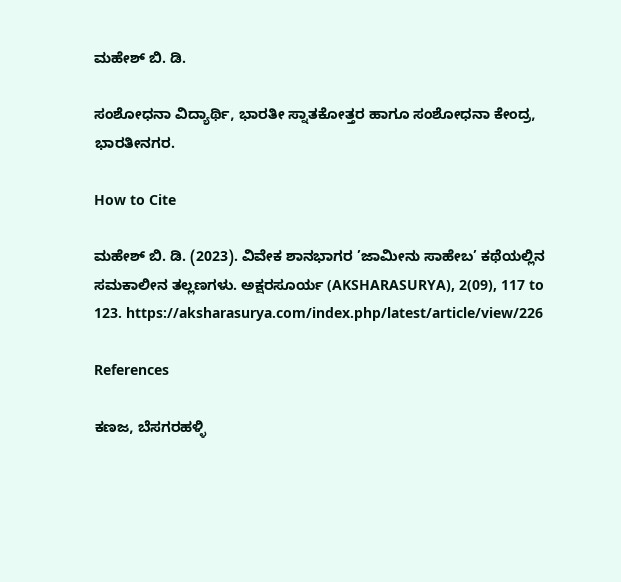ಮಹೇಶ್ ಬಿ. ಡಿ.

ಸಂಶೋಧನಾ ವಿದ್ಯಾರ್ಥಿ, ಭಾರತೀ ಸ್ನಾತಕೋತ್ತರ ಹಾಗೂ ಸಂಶೋಧನಾ ಕೇಂದ್ರ, ಭಾರತೀನಗರ.

How to Cite

ಮಹೇಶ್ ಬಿ. ಡಿ. (2023). ವಿವೇಕ ಶಾನಭಾಗರ ’ಜಾಮೀನು ಸಾಹೇಬ’ ಕಥೆಯಲ್ಲಿನ ಸಮಕಾಲೀನ ತಲ್ಲಣಗಳು. ಅಕ್ಷರಸೂರ್ಯ (AKSHARASURYA), 2(09), 117 to 123. https://aksharasurya.com/index.php/latest/article/view/226

References

ಕಣಜ, ಬೆಸಗರಹಳ್ಳಿ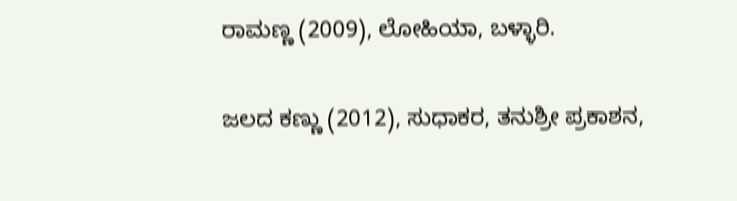ರಾಮಣ್ಣ (2009), ಲೋಹಿಯಾ, ಬಳ್ಳಾರಿ.

ಜಲದ ಕಣ್ಣು (2012), ಸುಧಾಕರ, ತನುಶ್ರೀ ಪ್ರಕಾಶನ,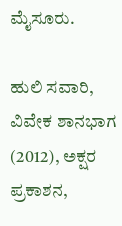ಮೈಸೂರು.

ಹುಲಿ ಸವಾರಿ, ವಿವೇಕ ಶಾನಭಾಗ (2012), ಅಕ್ಷರ ಪ್ರಕಾಶನ,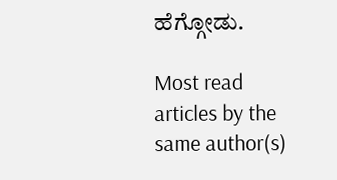ಹೆಗ್ಗೋಡು.

Most read articles by the same author(s)